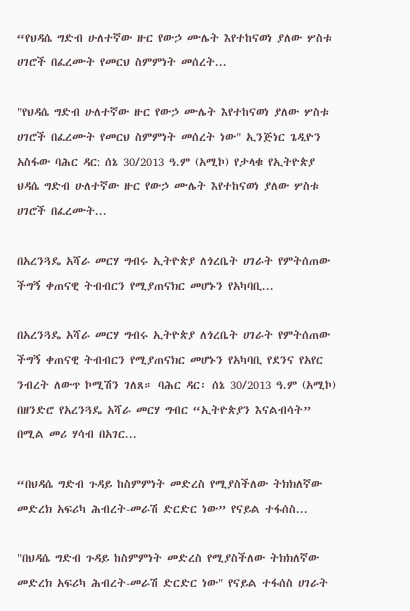“የህዳሴ ግድብ ሁለተኛው ዙር የውኃ ሙሌት እየተከናወነ ያለው ሦስቱ ሀገሮች በፈረሙት የመርህ ስምምነት መሰረት...

"የህዳሴ ግድብ ሁለተኛው ዙር የውኃ ሙሌት እየተከናወነ ያለው ሦስቱ ሀገሮች በፈረሙት የመርህ ስምምነት መሰረት ነው" ኢንጅነር ጌዲዮን አስፋው ባሕር ዳር: ሰኔ 30/2013 ዓ.ም (አሚኮ) የታላቁ የኢትዮጵያ ህዳሴ ግድብ ሁለተኛው ዙር የውኃ ሙሌት እየተከናወነ ያለው ሦስቱ ሀገሮች በፈረሙት...

በአረንጓዴ አሻራ መርሃ ግብሩ ኢትዮጵያ ለጎረቤት ሀገራት የምትሰጠው ችግኝ ቀጠናዊ ትብብርን የሚያጠናክር መሆኑን የአካባቢ...

በአረንጓዴ አሻራ መርሃ ግብሩ ኢትዮጵያ ለጎረቤት ሀገራት የምትሰጠው ችግኝ ቀጠናዊ ትብብርን የሚያጠናክር መሆኑን የአካባቢ የደንና የአየር ንብረት ለውጥ ኮሚሽን ገለጸ። ባሕር ዳር፡ ሰኔ 30/2013 ዓ.ም (አሚኮ) በዘንድሮ የአረንጓዴ አሻራ መርሃ ግብር “ኢትዮጵያን እናልብሳት” በሚል መሪ ሃሳብ በአገር...

“በህዳሴ ግድብ ጉዳይ ከስምምነት መድረስ የሚያስችለው ትክክለኛው መድረክ አፍሪካ ሕብረት-መራሽ ድርድር ነው” የናይል ተፋሰስ...

"በህዳሴ ግድብ ጉዳይ ከስምምነት መድረስ የሚያስችለው ትክክለኛው መድረክ አፍሪካ ሕብረት-መራሽ ድርድር ነው" የናይል ተፋሰስ ሀገራት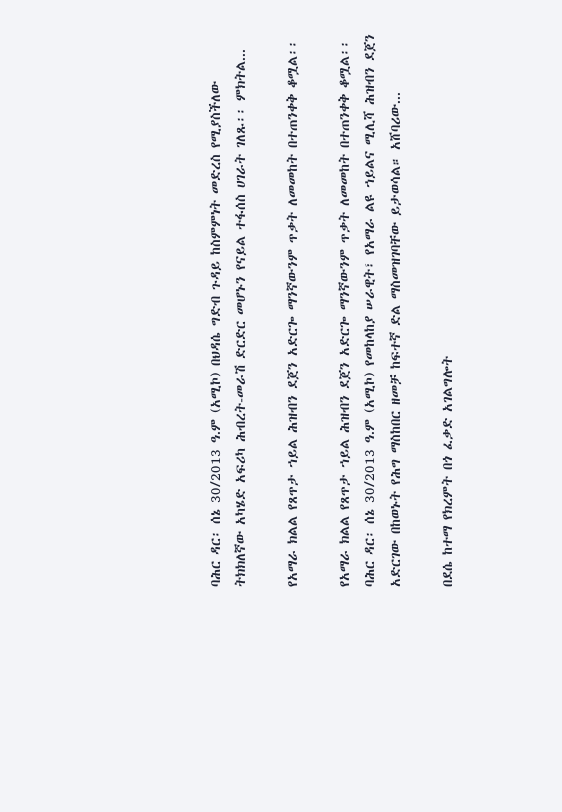ባሕር ዳር፡ ሰኔ 30/2013 ዓ.ም (አሚኮ) በህዳሴ ግድብ ጉዳይ ከስምምነት መድረስ የሚያስችለው ትክክለኛው አካሄድ አፍሪካ ሕብረት-መራሽ ድርድር መሆኑን የናይል ተፋሰስ ሀገራት ገለጹ፡፡ ምክትል...

የአማራ ክልል የጸጥታ ኀይል ሕዝብን ደጀን አድርጐ ማንኛውንም ጥቃት ለመመከት በተጠንቀቅ ቆሟል፡፡

የአማራ ክልል የጸጥታ ኀይል ሕዝብን ደጀን አድርጐ ማንኛውንም ጥቃት ለመመከት በተጠንቀቅ ቆሟል፡፡ ባሕር ዳር፡ ሰኔ 30/2013 ዓ.ም (አሚኮ) የመከላከያ ሠራዊት፣ የአማራ ልዩ ኀይልና ሚሊሻ ሕዝብን ደጀን አድርገው በከወኑት የሕግ ማስከበር ዘመቻ ከፍተኛ ድል ማስመዝገባቸው ይታወሳል። አሸባሪው...

በደሴ ከተማ የክረምት በጎ ፈቃድ አገልግሎት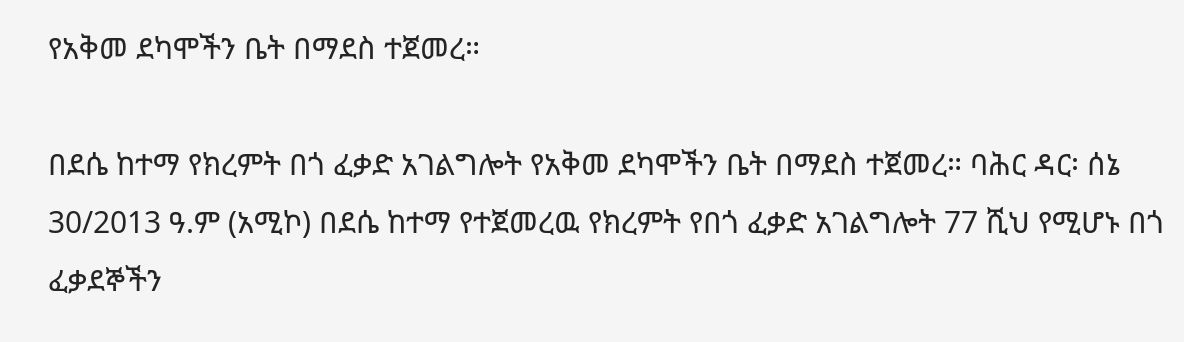የአቅመ ደካሞችን ቤት በማደስ ተጀመረ።

በደሴ ከተማ የክረምት በጎ ፈቃድ አገልግሎት የአቅመ ደካሞችን ቤት በማደስ ተጀመረ። ባሕር ዳር፡ ሰኔ 30/2013 ዓ.ም (አሚኮ) በደሴ ከተማ የተጀመረዉ የክረምት የበጎ ፈቃድ አገልግሎት 77 ሺህ የሚሆኑ በጎ ፈቃደኞችን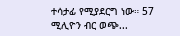ተሳታፊ የሚያደርግ ነው። 57 ሚሊዮን ብር ወጭ...